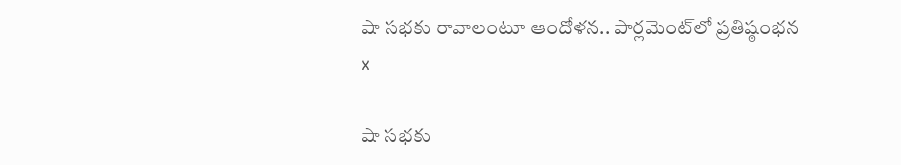షా సభకు రావాలంటూ ఆందోళన.. పార్లమెంట్‌లో ప్రతిష్ఠంభన
x

షా సభకు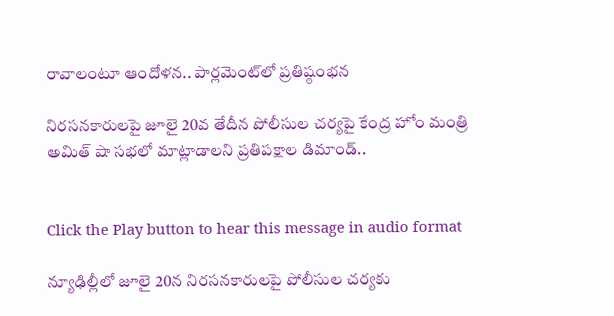రావాలంటూ ఆందోళన.. పార్లమెంట్‌లో ప్రతిష్ఠంభన

నిరసనకారులపై జూలై 20వ తేదీన పోలీసుల చర్యపై కేంద్ర హోం మంత్రి అమిత్ షా సభలో మాట్లాడాలని ప్రతిపక్షాల డిమాండ్..


Click the Play button to hear this message in audio format

న్యూఢిల్లీలో జూలై 20న నిరసనకారులపై పోలీసుల చర్యకు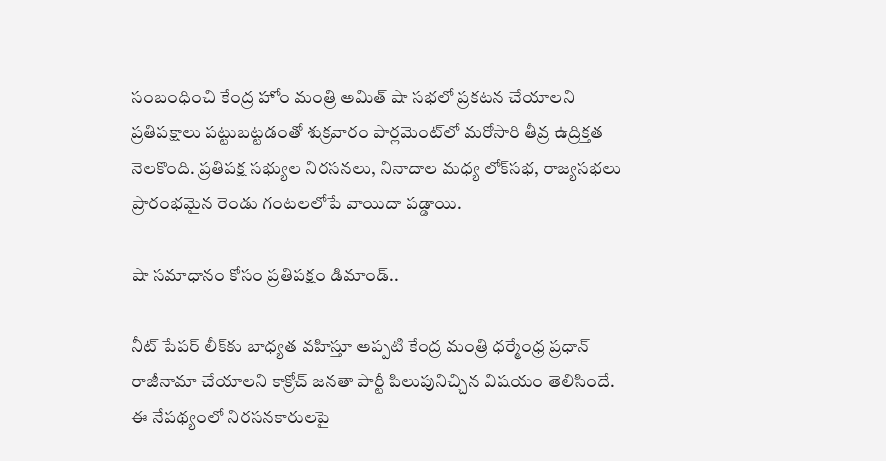సంబంధించి కేంద్ర హోం మంత్రి అమిత్ షా సభలో ప్రకటన చేయాలని ప్రతిపక్షాలు పట్టుబట్టడంతో శుక్రవారం పార్లమెంట్‌లో మరోసారి తీవ్ర ఉద్రిక్తత నెలకొంది. ప్రతిపక్ష సభ్యుల నిరసనలు, నినాదాల మధ్య లోక్‌సభ, రాజ్యసభలు ప్రారంభమైన రెండు గంటలలోపే వాయిదా పడ్డాయి.

షా సమాధానం కోసం ప్రతిపక్షం డిమాండ్..

నీట్ పేపర్ లీక్‌కు బాధ్యత వహిస్తూ అప్పటి కేంద్ర మంత్రి ధర్మేంధ్ర ప్రధాన్ రాజీనామా చేయాలని కాక్రోచ్ జనతా పార్టీ పిలుపునిచ్చిన విషయం తెలిసిందే. ఈ నేపథ్యంలో నిరసనకారులపై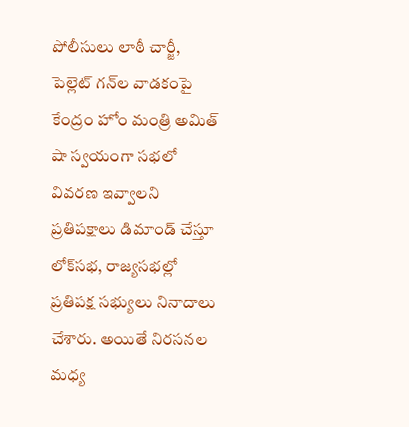పోలీసులు లాఠీ చార్జీ, పెల్లెట్ గన్‌ల వాడకంపై కేంద్రం హోం మంత్రి అమిత్ షా స్వయంగా సభలో వివరణ ఇవ్వాలని ప్రతిపక్షాలు డిమాండ్ చేస్తూ లోక్‌సభ, రాజ్యసభల్లో ప్రతిపక్ష సభ్యులు నినాదాలు చేశారు. అయితే నిరసనల మధ్య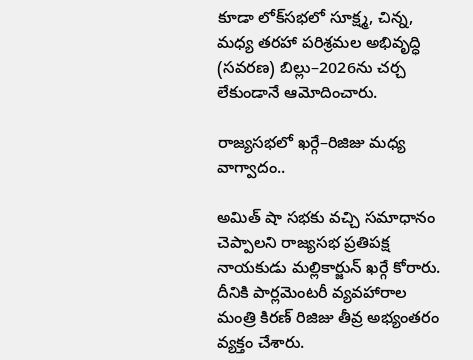కూడా లోక్‌సభలో సూక్ష్మ, చిన్న, మధ్య తరహా పరిశ్రమల అభివృద్ధి (సవరణ) బిల్లు–2026ను చర్చ లేకుండానే ఆమోదించారు.

రాజ్యసభలో ఖర్గే–రిజిజు మధ్య వాగ్వాదం..

అమిత్ షా సభకు వచ్చి సమాధానం చెప్పాలని రాజ్యసభ ప్రతిపక్ష నాయకుడు మల్లికార్జున్ ఖర్గే కోరారు. దీనికి పార్లమెంటరీ వ్యవహారాల మంత్రి కిరణ్ రిజిజు తీవ్ర అభ్యంతరం వ్యక్తం చేశారు.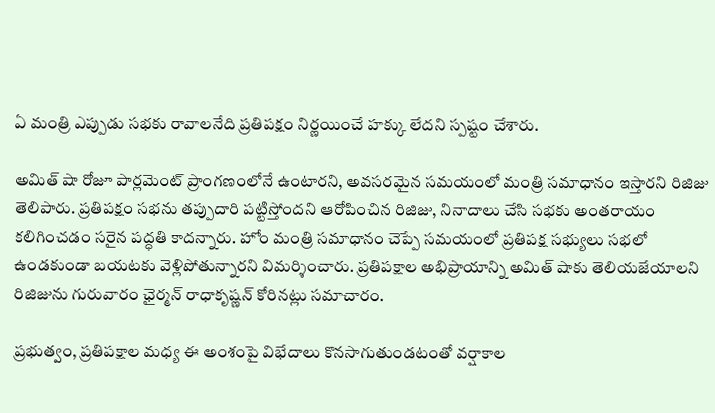ఏ మంత్రి ఎప్పుడు సభకు రావాలనేది ప్రతిపక్షం నిర్ణయించే హక్కు లేదని స్పష్టం చేశారు.

అమిత్ షా రోజూ పార్లమెంట్ ప్రాంగణంలోనే ఉంటారని, అవసరమైన సమయంలో మంత్రి సమాధానం ఇస్తారని రిజిజు తెలిపారు. ప్రతిపక్షం సభను తప్పుదారి పట్టిస్తోందని ఆరోపించిన రిజిజు, నినాదాలు చేసి సభకు అంతరాయం కలిగించడం సరైన పద్ధతి కాదన్నారు. హోం మంత్రి సమాధానం చెప్పే సమయంలో ప్రతిపక్ష సభ్యులు సభలో ఉండకుండా బయటకు వెళ్లిపోతున్నారని విమర్శించారు. ప్రతిపక్షాల అభిప్రాయాన్ని అమిత్ షాకు తెలియజేయాలని రిజిజును గురువారం ఛైర్మన్ రాధాకృష్ణన్ కోరినట్లు సమాచారం.

ప్రభుత్వం, ప్రతిపక్షాల మధ్య ఈ అంశంపై విభేదాలు కొనసాగుతుండటంతో వర్షాకాల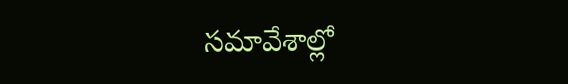సమావేశాల్లో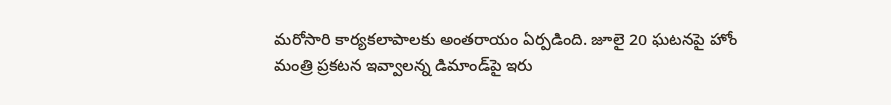మరోసారి కార్యకలాపాలకు అంతరాయం ఏర్పడింది. జూలై 20 ఘటనపై హోం మంత్రి ప్రకటన ఇవ్వాలన్న డిమాండ్‌పై ఇరు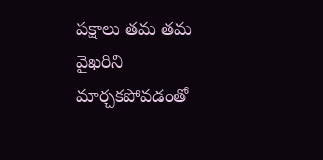పక్షాలు తమ తమ వైఖరిని మార్చకపోవడంతో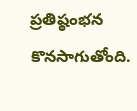ప్రతిష్ఠంభన కొనసాగుతోంది.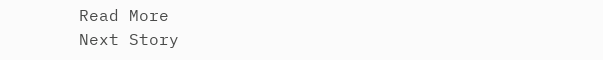Read More
Next Story